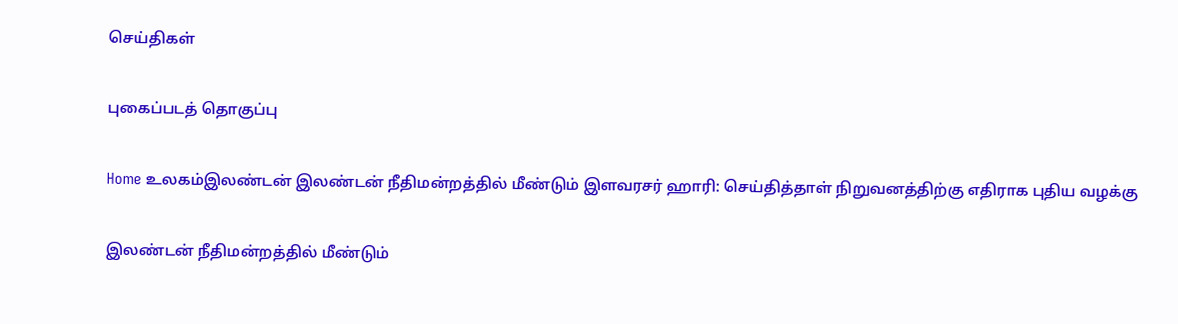செய்திகள்

புகைப்படத் தொகுப்பு

Home உலகம்இலண்டன் இலண்டன் நீதிமன்றத்தில் மீண்டும் இளவரசர் ஹாரி: செய்தித்தாள் நிறுவனத்திற்கு எதிராக புதிய வழக்கு

இலண்டன் நீதிமன்றத்தில் மீண்டும்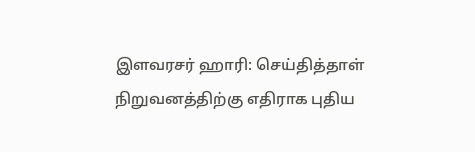இளவரசர் ஹாரி: செய்தித்தாள் நிறுவனத்திற்கு எதிராக புதிய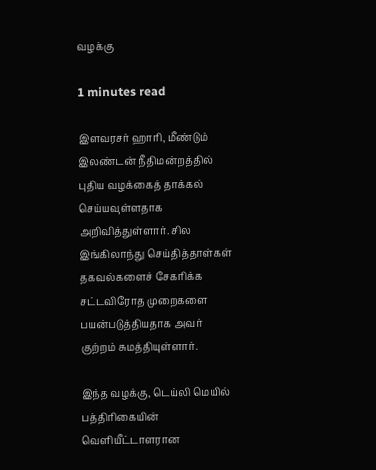வழக்கு

1 minutes read

இளவரசர் ஹாரி, மீண்டும் இலண்டன் நீதிமன்றத்தில் புதிய வழக்கைத் தாக்கல் செய்யவுள்ளதாக அறிவித்துள்ளார். சில இங்கிலாந்து செய்தித்தாள்கள் தகவல்களைச் சேகரிக்க சட்டவிரோத முறைகளை பயன்படுத்தியதாக அவர் குற்றம் சுமத்தியுள்ளார்.

இந்த வழக்கு, டெய்லி மெயில் பத்திரிகையின் வெளியீட்டாளரான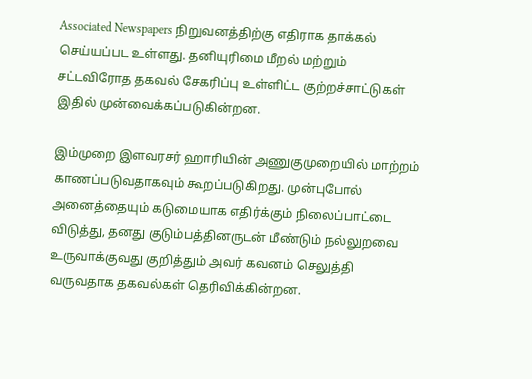Associated Newspapers நிறுவனத்திற்கு எதிராக தாக்கல் செய்யப்பட உள்ளது. தனியுரிமை மீறல் மற்றும் சட்டவிரோத தகவல் சேகரிப்பு உள்ளிட்ட குற்றச்சாட்டுகள் இதில் முன்வைக்கப்படுகின்றன.

இம்முறை இளவரசர் ஹாரியின் அணுகுமுறையில் மாற்றம் காணப்படுவதாகவும் கூறப்படுகிறது. முன்புபோல் அனைத்தையும் கடுமையாக எதிர்க்கும் நிலைப்பாட்டை விடுத்து, தனது குடும்பத்தினருடன் மீண்டும் நல்லுறவை உருவாக்குவது குறித்தும் அவர் கவனம் செலுத்தி வருவதாக தகவல்கள் தெரிவிக்கின்றன.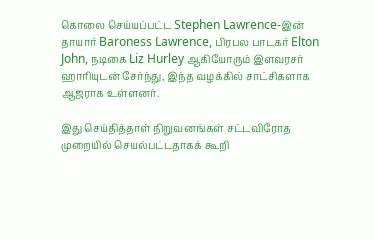கொலை செய்யப்பட்ட Stephen Lawrence-இன் தாயார் Baroness Lawrence, பிரபல பாடகர் Elton John, நடிகை Liz Hurley ஆகியோரும் இளவரசர் ஹாரியுடன் சேர்ந்து, இந்த வழக்கில் சாட்சிகளாக ஆஜராக உள்ளனர்.

இது செய்தித்தாள் நிறுவனங்கள் சட்டவிரோத முறையில் செயல்பட்டதாகக் கூறி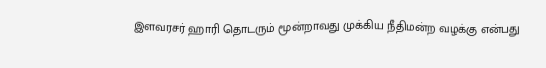இளவரசர் ஹாரி தொடரும் மூன்றாவது முக்கிய நீதிமன்ற வழக்கு என்பது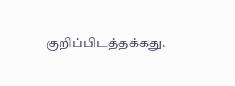குறிப்பிடத்தக்கது.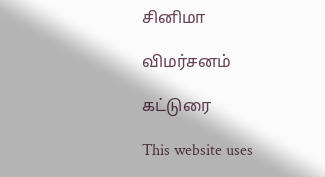சினிமா

விமர்சனம்

கட்டுரை

This website uses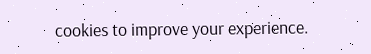cookies to improve your experience.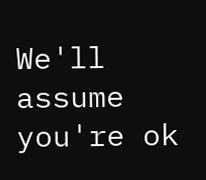We'll assume you're ok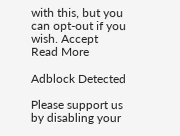with this, but you can opt-out if you wish. Accept Read More

Adblock Detected

Please support us by disabling your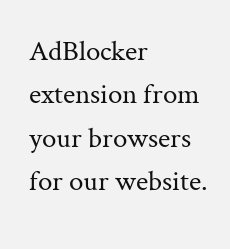AdBlocker extension from your browsers for our website.